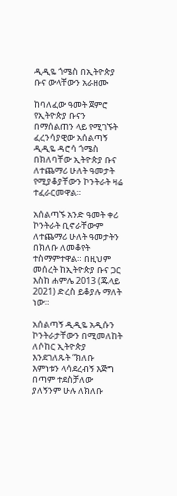ዲዲዬ ጎሜስ በኢትዮጵያ ቡና ውላቸውን አራዘሙ

ከባለፈው ዓመት ጀምሮ የኢትዮጵያ ቡናን በማሰልጠን ላይ የሚገኙት ፈረንሳያዊው አሰልጣኝ ዲዲዬ ዳሮሳ ጎሜስ በክለባቸው ኢትዮጵያ ቡና ለተጨማሪ ሁለት ዓመታት የሚያቆያቸውን ኮንትራት ዛሬ ተፈራርመዋል።

አሰልጣኙ አንድ ዓመት ቀሪ ኮንትራት ቢኖራቸውም ለተጨማሪ ሁለት ዓመታትን በክለቡ ለመቆየት ተስማምተዋል። በዚህም መሰረት ከኢትዮጵያ ቡና ጋር እስከ ሐምሌ 2013 (ጁላይ 2021) ድረስ ይቆያሉ ማለት ነው።

አሰልጣኝ ዲዲዬ አዲሱን ኮንትራታቸውን በሚመለከት ለሶከር ኢትዮጵያ እንደገለጹት “ክለቡ እምነቱን ላሳደረብኝ እጅግ በጣም ተደስቻለው ያለኝንም ሁሉ ለክለቡ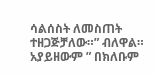ሳልሰስት ለመስጠት ተዘጋጅቻለው።” ብለዋል። አያይዘውም ” በክለቡም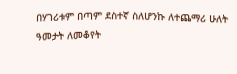በሃገሪቱም በጣም ደስተኛ ስለሆንኩ ለተጨማሪ ሁለት ዓመታት ለመቆየት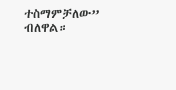ተስማምቻለው” ብለዋል።